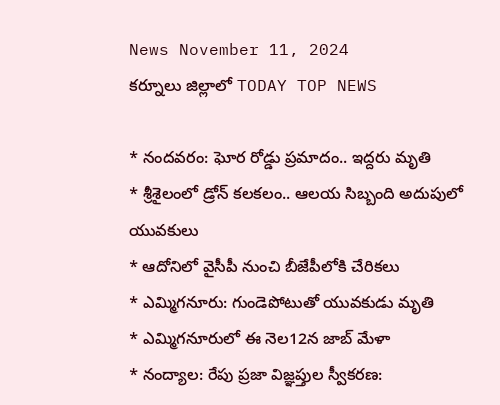News November 11, 2024
కర్నూలు జిల్లాలో TODAY TOP NEWS

* నందవరం: ఘోర రోడ్డు ప్రమాదం.. ఇద్దరు మృతి
* శ్రీశైలంలో డ్రోన్ కలకలం.. ఆలయ సిబ్బంది అదుపులో యువకులు
* ఆదోనిలో వైసీపీ నుంచి బీజేపీలోకి చేరికలు
* ఎమ్మిగనూరు: గుండెపోటుతో యువకుడు మృతి
* ఎమ్మిగనూరులో ఈ నెల12న జాబ్ మేళా
* నంద్యాల: రేపు ప్రజా విజ్ఞప్తుల స్వీకరణ: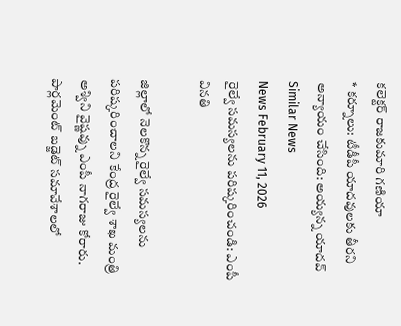కలెక్టర్ రాజకుమారి గణియా
* కర్నూలు: టీడీపీ యాదవులకు తీరని అన్యాయం చేసింది: అయ్యన్న యాదవ్
Similar News
News February 11, 2026
రైల్వే సమస్యలను పరిష్కరించండి: ఎంపీ వినతి

జిల్లాలో నెలకొన్న రైల్వే సమస్యలను పరిష్కరించాలని కేంద్ర రైల్వే శాఖ మంత్రి అశ్విని వైష్ణవ్ను ఎంపీ నాగరాజు కోరారు. పార్లమెంట్ బడ్జెట్ సమావేశాలలో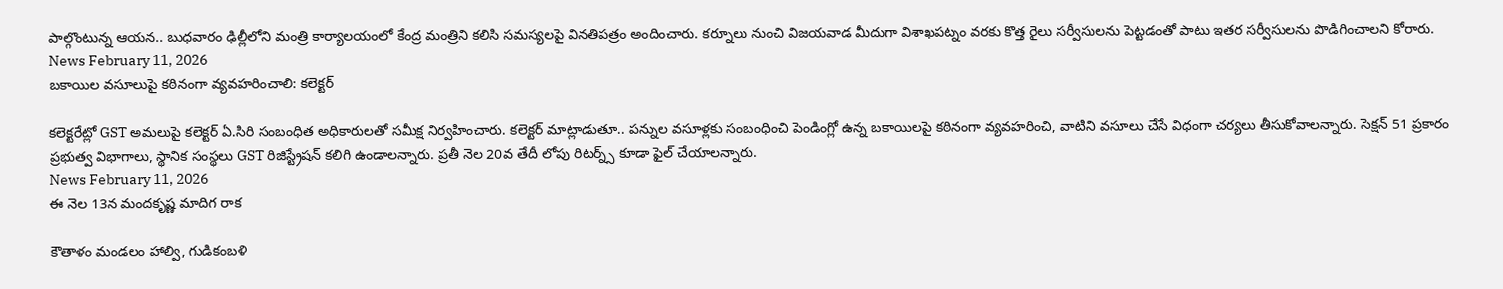పాల్గొంటున్న ఆయన.. బుధవారం ఢిల్లీలోని మంత్రి కార్యాలయంలో కేంద్ర మంత్రిని కలిసి సమస్యలపై వినతిపత్రం అందించారు. కర్నూలు నుంచి విజయవాడ మీదుగా విశాఖపట్నం వరకు కొత్త రైలు సర్వీసులను పెట్టడంతో పాటు ఇతర సర్వీసులను పొడిగించాలని కోరారు.
News February 11, 2026
బకాయిల వసూలుపై కఠినంగా వ్యవహరించాలి: కలెక్టర్

కలెక్టరేట్లో GST అమలుపై కలెక్టర్ ఏ.సిరి సంబంధిత అధికారులతో సమీక్ష నిర్వహించారు. కలెక్టర్ మాట్లాడుతూ.. పన్నుల వసూళ్లకు సంబంధించి పెండింగ్లో ఉన్న బకాయిలపై కఠినంగా వ్యవహరించి, వాటిని వసూలు చేసే విధంగా చర్యలు తీసుకోవాలన్నారు. సెక్షన్ 51 ప్రకారం ప్రభుత్వ విభాగాలు, స్థానిక సంస్థలు GST రిజిస్ట్రేషన్ కలిగి ఉండాలన్నారు. ప్రతీ నెల 20వ తేదీ లోపు రిటర్న్స్ కూడా ఫైల్ చేయాలన్నారు.
News February 11, 2026
ఈ నెల 13న మందకృష్ణ మాదిగ రాక

కౌతాళం మండలం హాల్వి, గుడికంబళి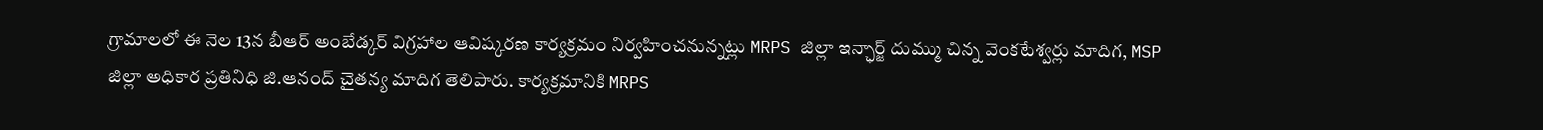గ్రామాలలో ఈ నెల 13న బీఆర్ అంబేడ్కర్ విగ్రహాల ఆవిష్కరణ కార్యక్రమం నిర్వహించనున్నట్లు MRPS జిల్లా ఇన్ఛార్జ్ దుమ్ము చిన్న వెంకటేశ్వర్లు మాదిగ, MSP జిల్లా అధికార ప్రతినిధి జి.ఆనంద్ చైతన్య మాదిగ తెలిపారు. కార్యక్రమానికి MRPS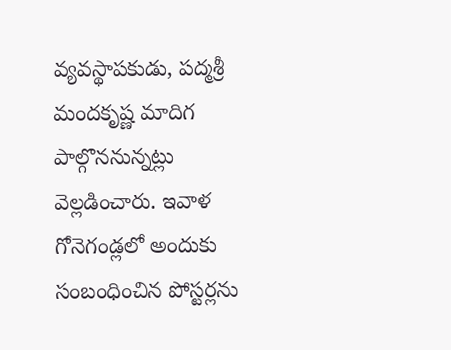వ్యవస్థాపకుడు, పద్మశ్రీ మందకృష్ణ మాదిగ పాల్గొననున్నట్లు వెల్లడించారు. ఇవాళ గోనెగండ్లలో అందుకు సంబంధించిన పోస్టర్లను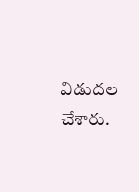విడుదల చేశారు.